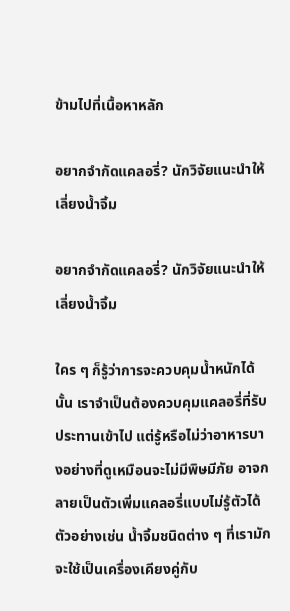ข้ามไปที่เนื้อหาหลัก

อยากจำกัดแคลอรี่? นักวิจัยแนะนำให้เลี่ยงน้ำจิ้ม

อยากจำกัดแคลอรี่? นักวิจัยแนะนำให้เลี่ยงน้ำจิ้ม

ใคร ๆ ก็รู้ว่าการจะควบคุมน้ำหนักได้นั้น เราจำเป็นต้องควบคุมแคลอรี่ที่รับประทานเข้าไป แต่รู้หรือไม่ว่าอาหารบางอย่างที่ดูเหมือนจะไม่มีพิษมีภัย อาจกลายเป็นตัวเพิ่มแคลอรี่แบบไม่รู้ตัวได้ ตัวอย่างเช่น น้ำจิ้มชนิดต่าง ๆ ที่เรามักจะใช้เป็นเครื่องเคียงคู่กับ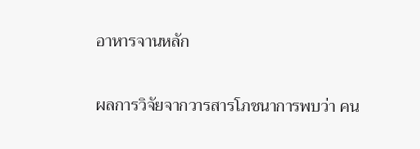อาหารจานหลัก

ผลการวิจัยจากวารสารโภชนาการพบว่า คน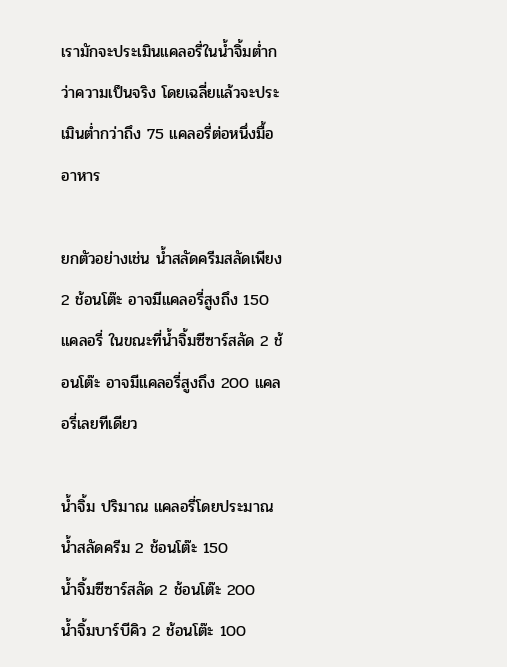เรามักจะประเมินแคลอรี่ในน้ำจิ้มต่ำกว่าความเป็นจริง โดยเฉลี่ยแล้วจะประเมินต่ำกว่าถึง 75 แคลอรี่ต่อหนึ่งมื้ออาหาร

ยกตัวอย่างเช่น น้ำสลัดครีมสลัดเพียง 2 ช้อนโต๊ะ อาจมีแคลอรี่สูงถึง 150 แคลอรี่ ในขณะที่น้ำจิ้มซีซาร์สลัด 2 ช้อนโต๊ะ อาจมีแคลอรี่สูงถึง 200 แคลอรี่เลยทีเดียว

น้ำจิ้ม ปริมาณ แคลอรี่โดยประมาณ
น้ำสลัดครีม 2 ช้อนโต๊ะ 150
น้ำจิ้มซีซาร์สลัด 2 ช้อนโต๊ะ 200
น้ำจิ้มบาร์บีคิว 2 ช้อนโต๊ะ 100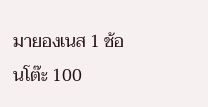มายองเนส 1 ช้อนโต๊ะ 100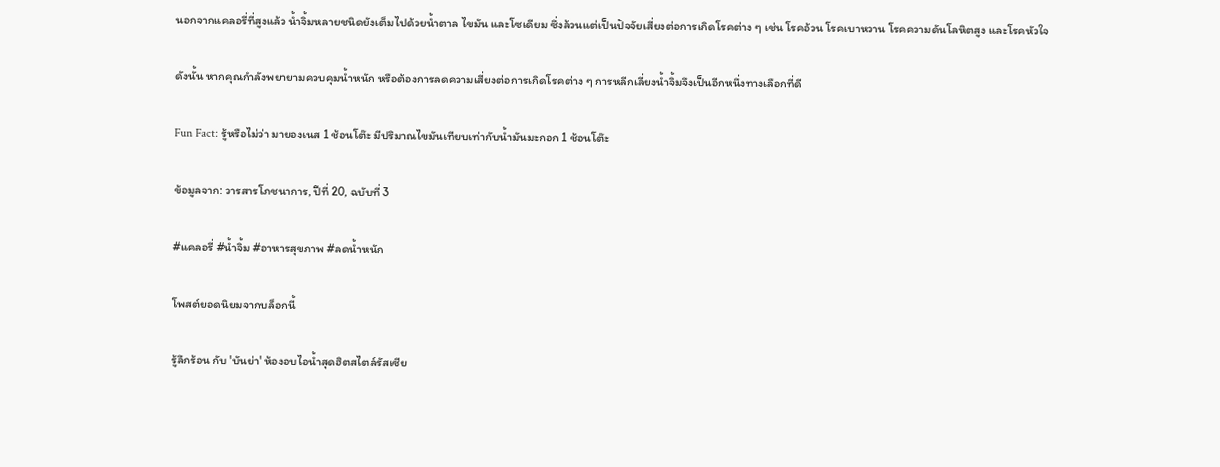นอกจากแคลอรี่ที่สูงแล้ว น้ำจิ้มหลายชนิดยังเต็มไปด้วยน้ำตาล ไขมัน และโซเดียม ซึ่งล้วนแต่เป็นปัจจัยเสี่ยงต่อการเกิดโรคต่าง ๆ เช่น โรคอ้วน โรคเบาหวาน โรคความดันโลหิตสูง และโรคหัวใจ

ดังนั้น หากคุณกำลังพยายามควบคุมน้ำหนัก หรือต้องการลดความเสี่ยงต่อการเกิดโรคต่าง ๆ การหลีกเลี่ยงน้ำจิ้มจึงเป็นอีกหนึ่งทางเลือกที่ดี

Fun Fact: รู้หรือไม่ว่า มายองเนส 1 ช้อนโต๊ะ มีปริมาณไขมันเทียบเท่ากับน้ำมันมะกอก 1 ช้อนโต๊ะ

ข้อมูลจาก: วารสารโภชนาการ, ปีที่ 20, ฉบับที่ 3

#แคลอรี่ #น้ำจิ้ม #อาหารสุขภาพ #ลดน้ำหนัก

โพสต์ยอดนิยมจากบล็อกนี้

รู้ลึกร้อน กับ 'บันย่า' ห้องอบไอน้ำสุดฮิตสไตล์รัสเซีย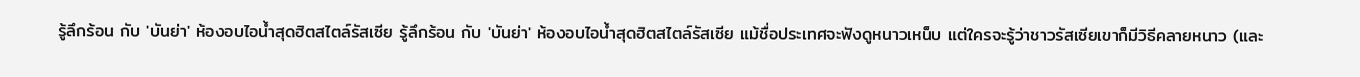รู้ลึกร้อน กับ 'บันย่า' ห้องอบไอน้ำสุดฮิตสไตล์รัสเซีย รู้ลึกร้อน กับ 'บันย่า' ห้องอบไอน้ำสุดฮิตสไตล์รัสเซีย แม้ชื่อประเทศจะฟังดูหนาวเหน็บ แต่ใครจะรู้ว่าชาวรัสเซียเขาก็มีวิธีคลายหนาว (และ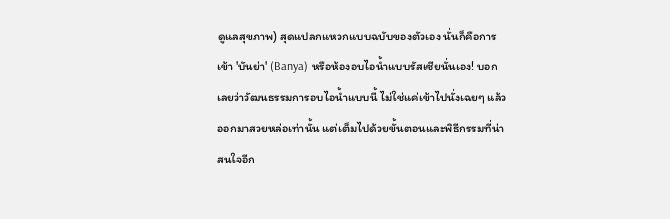ดูแลสุขภาพ) สุดแปลกแหวกแบบฉบับของตัวเอง นั่นก็คือการเข้า 'บันย่า' (Banya) หรือห้องอบไอน้ำแบบรัสเซียนั่นเอง! บอกเลยว่าวัฒนธรรมการอบไอน้ำแบบนี้ ไม่ใช่แค่เข้าไปนั่งเฉยๆ แล้วออกมาสวยหล่อเท่านั้น แต่เต็มไปด้วยขั้นตอนและพิธีกรรมที่น่าสนใจอีก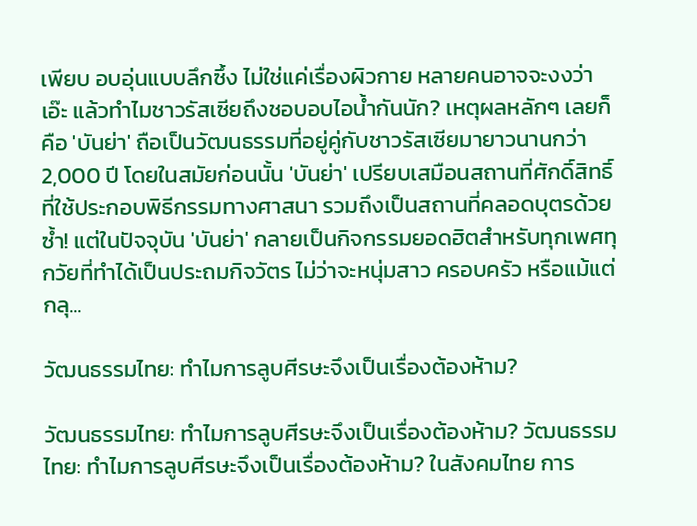เพียบ อบอุ่นแบบลึกซึ้ง ไม่ใช่แค่เรื่องผิวกาย หลายคนอาจจะงงว่า เอ๊ะ แล้วทำไมชาวรัสเซียถึงชอบอบไอน้ำกันนัก? เหตุผลหลักๆ เลยก็คือ 'บันย่า' ถือเป็นวัฒนธรรมที่อยู่คู่กับชาวรัสเซียมายาวนานกว่า 2,000 ปี โดยในสมัยก่อนนั้น 'บันย่า' เปรียบเสมือนสถานที่ศักดิ์สิทธิ์ที่ใช้ประกอบพิธีกรรมทางศาสนา รวมถึงเป็นสถานที่คลอดบุตรด้วยซ้ำ! แต่ในปัจจุบัน 'บันย่า' กลายเป็นกิจกรรมยอดฮิตสำหรับทุกเพศทุกวัยที่ทำได้เป็นประถมกิจวัตร ไม่ว่าจะหนุ่มสาว ครอบครัว หรือแม้แต่กลุ...

วัฒนธรรมไทย: ทำไมการลูบศีรษะจึงเป็นเรื่องต้องห้าม?

วัฒนธรรมไทย: ทำไมการลูบศีรษะจึงเป็นเรื่องต้องห้าม? วัฒนธรรมไทย: ทำไมการลูบศีรษะจึงเป็นเรื่องต้องห้าม? ในสังคมไทย การ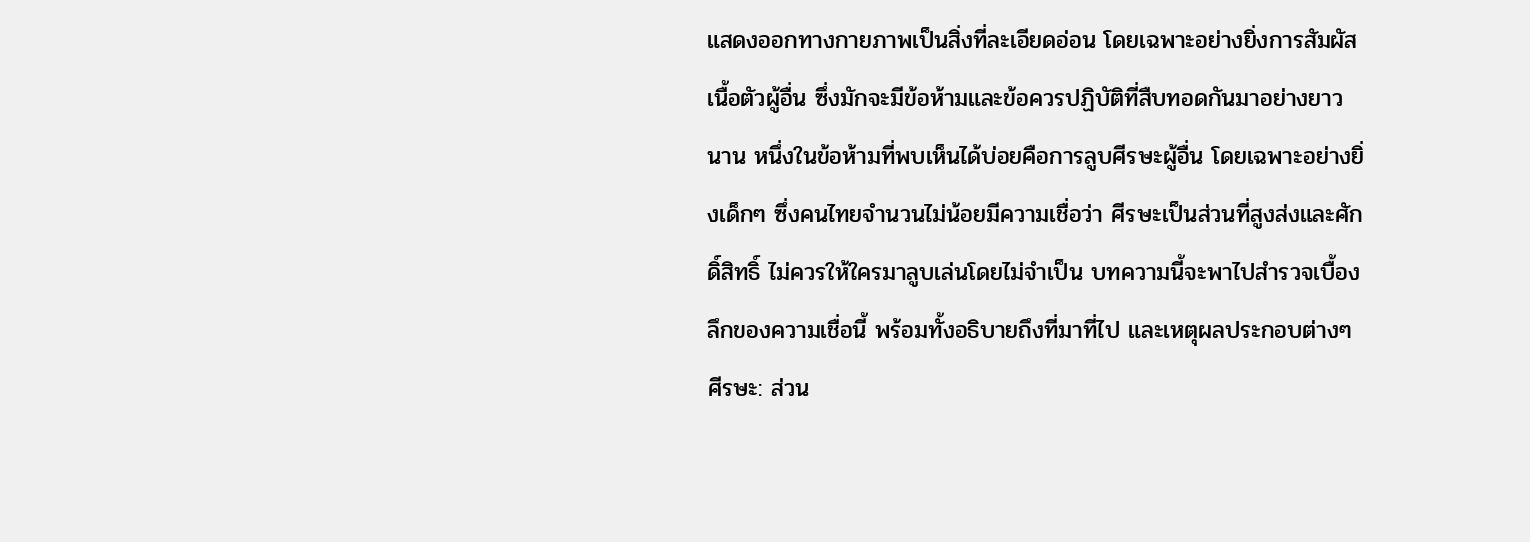แสดงออกทางกายภาพเป็นสิ่งที่ละเอียดอ่อน โดยเฉพาะอย่างยิ่งการสัมผัสเนื้อตัวผู้อื่น ซึ่งมักจะมีข้อห้ามและข้อควรปฏิบัติที่สืบทอดกันมาอย่างยาวนาน หนึ่งในข้อห้ามที่พบเห็นได้บ่อยคือการลูบศีรษะผู้อื่น โดยเฉพาะอย่างยิ่งเด็กๆ ซึ่งคนไทยจำนวนไม่น้อยมีความเชื่อว่า ศีรษะเป็นส่วนที่สูงส่งและศักดิ์สิทธิ์ ไม่ควรให้ใครมาลูบเล่นโดยไม่จำเป็น บทความนี้จะพาไปสำรวจเบื้องลึกของความเชื่อนี้ พร้อมทั้งอธิบายถึงที่มาที่ไป และเหตุผลประกอบต่างๆ ศีรษะ: ส่วน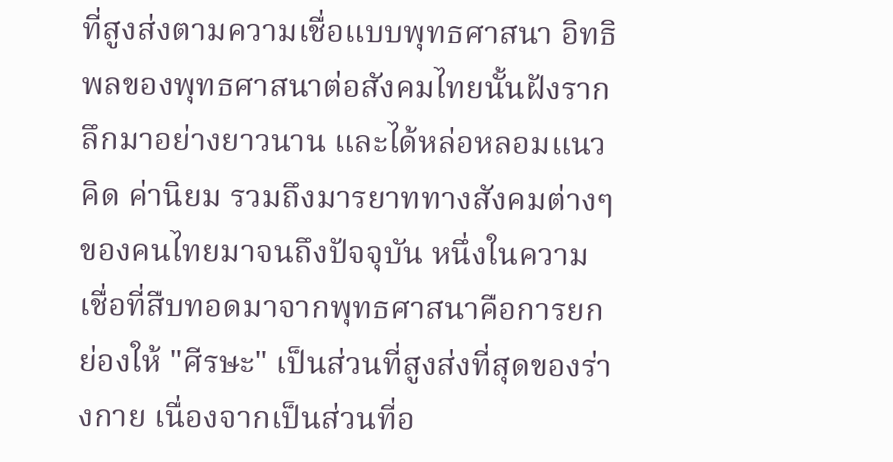ที่สูงส่งตามความเชื่อแบบพุทธศาสนา อิทธิพลของพุทธศาสนาต่อสังคมไทยนั้นฝังรากลึกมาอย่างยาวนาน และได้หล่อหลอมแนวคิด ค่านิยม รวมถึงมารยาททางสังคมต่างๆ ของคนไทยมาจนถึงปัจจุบัน หนึ่งในความเชื่อที่สืบทอดมาจากพุทธศาสนาคือการยกย่องให้ "ศีรษะ" เป็นส่วนที่สูงส่งที่สุดของร่างกาย เนื่องจากเป็นส่วนที่อ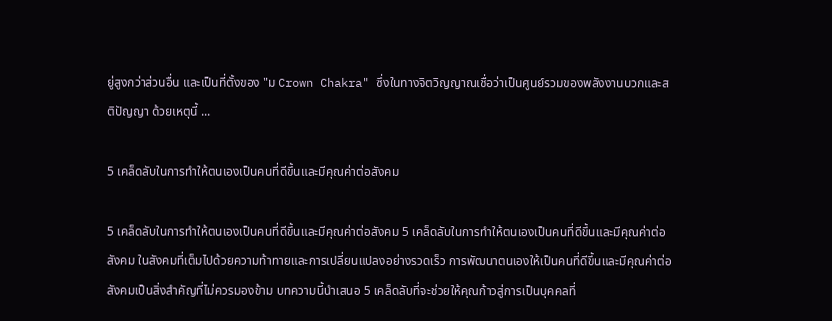ยู่สูงกว่าส่วนอื่น และเป็นที่ตั้งของ "ม Crown Chakra" ซึ่งในทางจิตวิญญาณเชื่อว่าเป็นศูนย์รวมของพลังงานบวกและสติปัญญา ด้วยเหตุนี้ ...

5 เคล็ดลับในการทำให้ตนเองเป็นคนที่ดีขึ้นและมีคุณค่าต่อสังคม

5 เคล็ดลับในการทำให้ตนเองเป็นคนที่ดีขึ้นและมีคุณค่าต่อสังคม 5 เคล็ดลับในการทำให้ตนเองเป็นคนที่ดีขึ้นและมีคุณค่าต่อสังคม ในสังคมที่เต็มไปด้วยความท้าทายและการเปลี่ยนแปลงอย่างรวดเร็ว การพัฒนาตนเองให้เป็นคนที่ดีขึ้นและมีคุณค่าต่อสังคมเป็นสิ่งสำคัญที่ไม่ควรมองข้าม บทความนี้นำเสนอ 5 เคล็ดลับที่จะช่วยให้คุณก้าวสู่การเป็นบุคคลที่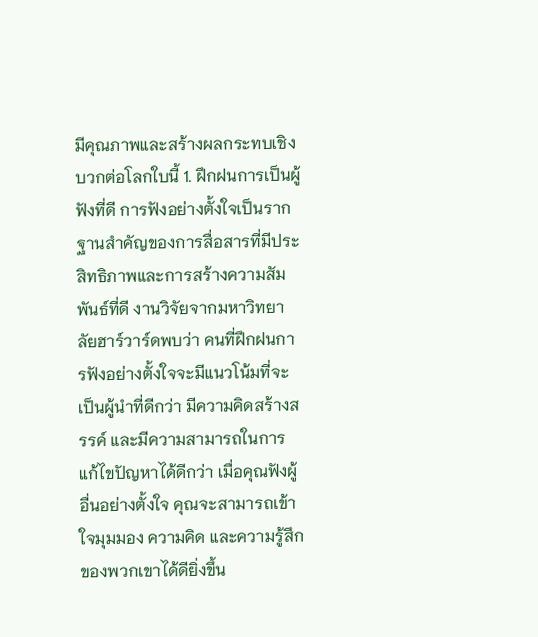มีคุณภาพและสร้างผลกระทบเชิงบวกต่อโลกใบนี้ 1. ฝึกฝนการเป็นผู้ฟังที่ดี การฟังอย่างตั้งใจเป็นรากฐานสำคัญของการสื่อสารที่มีประสิทธิภาพและการสร้างความสัมพันธ์ที่ดี งานวิจัยจากมหาวิทยาลัยฮาร์วาร์ดพบว่า คนที่ฝึกฝนการฟังอย่างตั้งใจจะมีแนวโน้มที่จะเป็นผู้นำที่ดีกว่า มีความคิดสร้างสรรค์ และมีความสามารถในการแก้ไขปัญหาได้ดีกว่า เมื่อคุณฟังผู้อื่นอย่างตั้งใจ คุณจะสามารถเข้าใจมุมมอง ความคิด และความรู้สึกของพวกเขาได้ดียิ่งขึ้น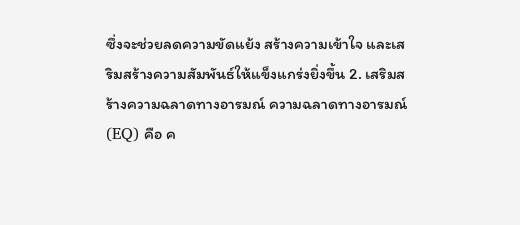ซึ่งจะช่วยลดความขัดแย้ง สร้างความเข้าใจ และเสริมสร้างความสัมพันธ์ให้แข็งแกร่งยิ่งขึ้น 2. เสริมสร้างความฉลาดทางอารมณ์ ความฉลาดทางอารมณ์ (EQ) คือ ค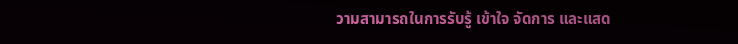วามสามารถในการรับรู้ เข้าใจ จัดการ และแสด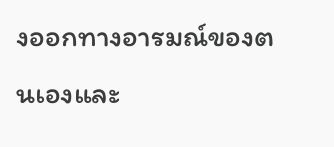งออกทางอารมณ์ของตนเองและ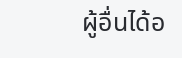ผู้อื่นได้อ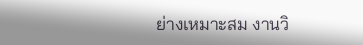ย่างเหมาะสม งานวิ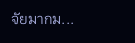จัยมากม...